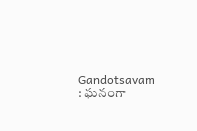Gandotsavam : ఘనంగా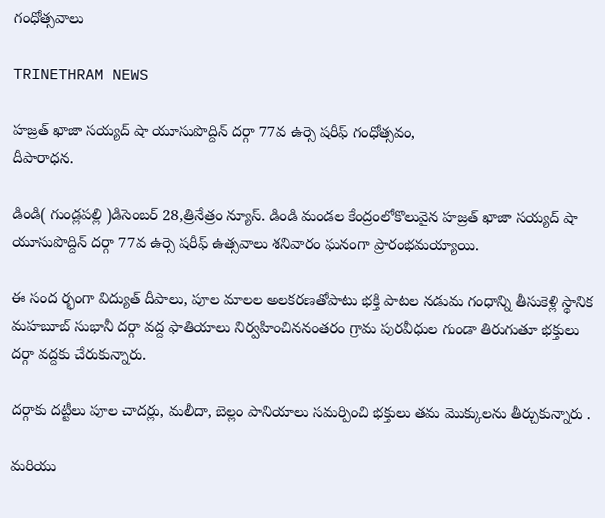గంధోత్సవాలు

TRINETHRAM NEWS

హజ్రత్ ఖాజా సయ్యద్ షా యూసుపొద్దిన్ దర్గా 77వ ఉర్సె షరీఫ్ గంధోత్సవం,
దీపారాధన.

డిండి( గుండ్లపల్లి )డిసెంబర్ 28,త్రినేత్రం న్యూస్. డిండి మండల కేంద్రంలోకొలువైన హజ్రత్ ఖాజా సయ్యద్ షా యూసుపొద్దిన్ దర్గా 77వ ఉర్సె షరీఫ్ ఉత్సవాలు శనివారం ఘనంగా ప్రారంభమయ్యాయి.

ఈ సంద ర్భంగా విద్యుత్ దీపాలు, పూల మాలల అలకరణతోపాటు భక్తి పాటల నడుమ గంధాన్ని తీసుకెళ్లి స్థానిక మహబూబ్ సుభానీ దర్గా వద్ద ఫాతియాలు నిర్వహించిననంతరం గ్రామ పురవీధుల గుండా తిరుగుతూ భక్తులు దర్గా వద్దకు చేరుకున్నారు.

దర్గాకు దట్టీలు పూల చాదర్లు, మలీదా, బెల్లం పానియాలు సమర్పించి భక్తులు తమ మొక్కులను తీర్చుకున్నారు .

మరియు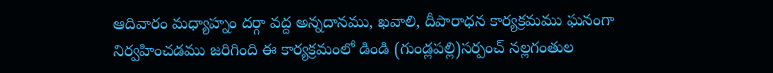ఆదివారం మధ్యాహ్నం దర్గా వద్ద అన్నదానము, ఖవాలి, దీపారాధన కార్యక్రమము ఘనంగా నిర్వహించడము జరిగింది ఈ కార్యక్రమంలో డిండి (గుండ్లపల్లి)సర్పంచ్ నల్లగంతుల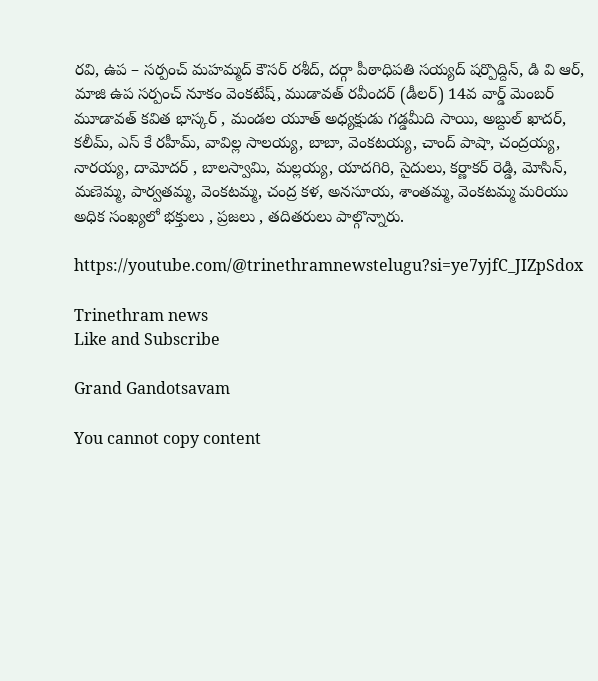రవి, ఉప – సర్పంచ్ మహమ్మద్ కౌసర్ రశీద్, దర్గా పీఠాధిపతి సయ్యద్ షర్పొద్దిన్, డి వి ఆర్, మాజి ఉప సర్పంచ్ నూకం వెంకటేష్, ముడావత్ రవీందర్ (డీలర్) 14వ వార్డ్ మెంబర్ మూడావత్ కవిత భాస్కర్ , మండల యూత్ అధ్యక్షుడు గడ్డమీది సాయి, అబ్దుల్ ఖాదర్, కలీమ్, ఎస్ కే రహీమ్, వావిల్ల సాలయ్య, బాబా, వెంకటయ్య, చాంద్ పాషా, చంద్రయ్య, నారయ్య, దామోదర్ , బాలస్వామి, మల్లయ్య, యాదగిరి, సైదులు, కర్ణాకర్ రెడ్డి, మోసిన్, మణెమ్మ, పార్వతమ్మ, వెంకటమ్మ, చంద్ర కళ, అనసూయ, శాంతమ్మ, వెంకటమ్మ మరియు అధిక సంఖ్యలో భక్తులు , ప్రజలు , తదితరులు పాల్గొన్నారు.

https://youtube.com/@trinethramnewstelugu?si=ye7yjfC_JIZpSdox

Trinethram news
Like and Subscribe

Grand Gandotsavam

You cannot copy content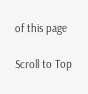of this page

Scroll to Top